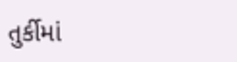તુર્કીમાં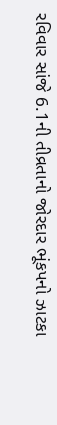રવિવાર સાંજે 6.1ની તીવ્રતાનો જોરદાર ભૂંકપનો ઝાટકા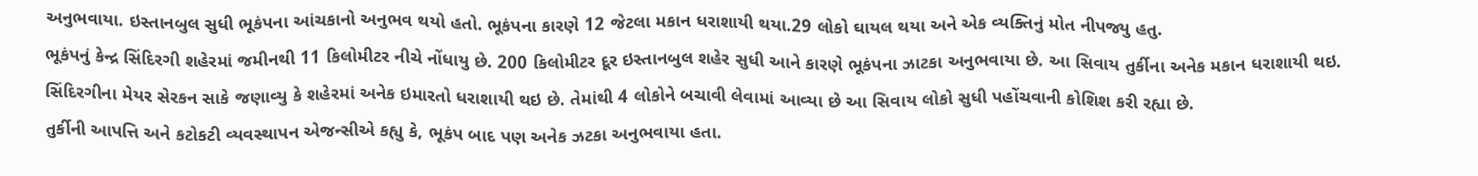અનુભવાયા. ઇસ્તાનબુલ સુધી ભૂકંપના આંચકાનો અનુભવ થયો હતો. ભૂકંપના કારણે 12 જેટલા મકાન ધરાશાયી થયા.29 લોકો ઘાયલ થયા અને એક વ્યક્તિનું મોત નીપજ્યુ હતુ.
ભૂકંપનું કેન્દ્ર સિંદિરગી શહેરમાં જમીનથી 11 કિલોમીટર નીચે નોંધાયુ છે. 200 કિલોમીટર દૂર ઇસ્તાનબુલ શહેર સુધી આને કારણે ભૂકંપના ઝાટકા અનુભવાયા છે. આ સિવાય તુર્કીના અનેક મકાન ધરાશાયી થઇ.
સિંદિરગીના મેયર સેરકન સાકે જણાવ્યુ કે શહેરમાં અનેક ઇમારતો ધરાશાયી થઇ છે. તેમાંથી 4 લોકોને બચાવી લેવામાં આવ્યા છે આ સિવાય લોકો સુધી પહોંચવાની કોશિશ કરી રહ્યા છે.
તુર્કીની આપત્તિ અને કટોકટી વ્યવસ્થાપન એજન્સીએ કહ્યુ કે, ભૂકંપ બાદ પણ અનેક ઝટકા અનુભવાયા હતા.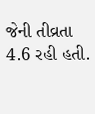જેની તીવ્રતા 4.6 રહી હતી.